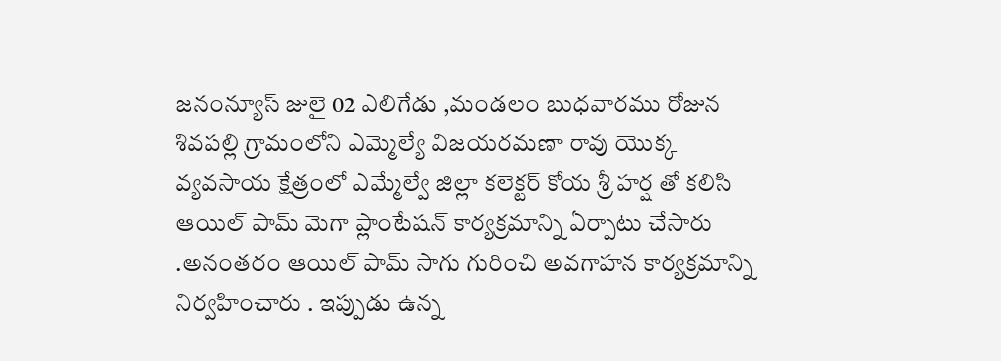జనంన్యూస్ జులై 02 ఎలిగేడు ,మండలం బుధవారము రోజున శివపల్లి గ్రామంలోని ఎమ్మెల్యే విజయరమణా రావు యొక్క వ్యవసాయ క్షేత్రంలో ఎమ్మేల్వే జిల్లా కలెక్టర్ కోయ శ్రీ హర్ష తో కలిసి ఆయిల్ పామ్ మెగా ప్లాంటేషన్ కార్యక్రమాన్ని ఏర్పాటు చేసారు .అనంతరం ఆయిల్ పామ్ సాగు గురించి అవగాహన కార్యక్రమాన్ని నిర్వహించారు . ఇప్పుడు ఉన్న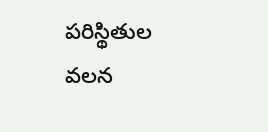పరిస్థితుల వలన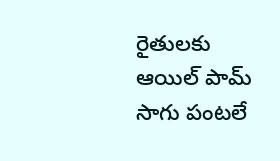రైతులకు ఆయిల్ పామ్ సాగు పంటలే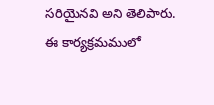సరియైనవి అని తెలిపారు. ఈ కార్యక్రమములో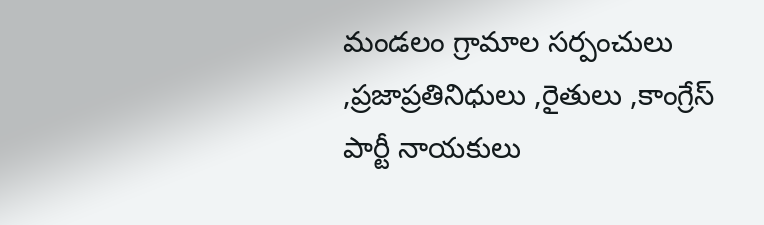మండలం గ్రామాల సర్పంచులు ,ప్రజాప్రతినిధులు ,రైతులు ,కాంగ్రేస్ పార్టీ నాయకులు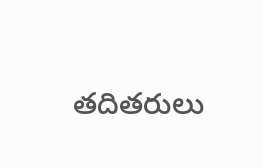తదితరులు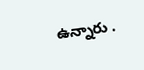ఉన్నారు .